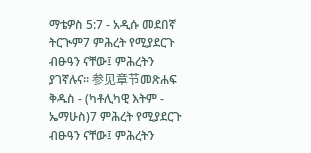ማቴዎስ 5:7 - አዲሱ መደበኛ ትርጒም7 ምሕረት የሚያደርጉ ብፁዓን ናቸው፤ ምሕረትን ያገኛሉና። 参见章节መጽሐፍ ቅዱስ - (ካቶሊካዊ እትም - ኤማሁስ)7 ምሕረት የሚያደርጉ ብፁዓን ናቸው፤ ምሕረትን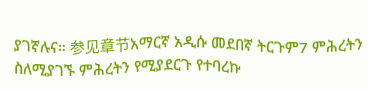ያገኛሉና። 参见章节አማርኛ አዲሱ መደበኛ ትርጉም7 ምሕረትን ስለሚያገኙ ምሕረትን የሚያደርጉ የተባረኩ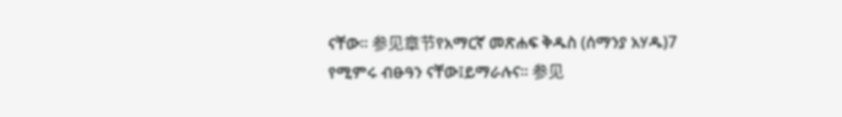ናቸው። 参见章节የአማርኛ መጽሐፍ ቅዱስ (ሰማንያ አሃዱ)7 የሚምሩ ብፁዓን ናቸው፤ይማራሉና። 参见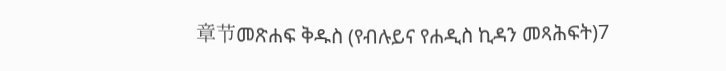章节መጽሐፍ ቅዱስ (የብሉይና የሐዲስ ኪዳን መጻሕፍት)7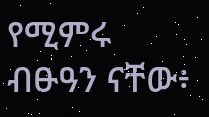የሚምሩ ብፁዓን ናቸው፥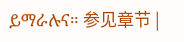ይማራሉና። 参见章节 |